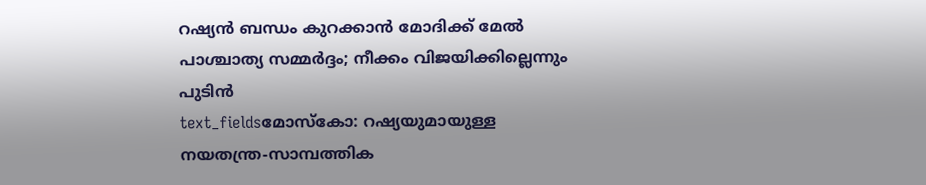റഷ്യൻ ബന്ധം കുറക്കാൻ മോദിക്ക് മേൽ പാശ്ചാത്യ സമ്മർദ്ദം; നീക്കം വിജയിക്കില്ലെന്നും പുടിൻ
text_fieldsമോസ്കോ: റഷ്യയുമായുള്ള നയതന്ത്ര-സാമ്പത്തിക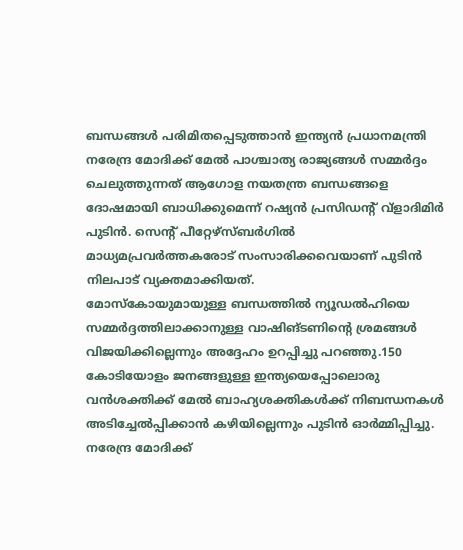ബന്ധങ്ങൾ പരിമിതപ്പെടുത്താൻ ഇന്ത്യൻ പ്രധാനമന്ത്രി നരേന്ദ്ര മോദിക്ക് മേൽ പാശ്ചാത്യ രാജ്യങ്ങൾ സമ്മർദ്ദം ചെലുത്തുന്നത് ആഗോള നയതന്ത്ര ബന്ധങ്ങളെ ദോഷമായി ബാധിക്കുമെന്ന് റഷ്യൻ പ്രസിഡന്റ് വ്ളാദിമിർ പുടിൻ. സെന്റ് പീറ്റേഴ്സ്ബർഗിൽ മാധ്യമപ്രവർത്തകരോട് സംസാരിക്കവെയാണ് പുടിൻ നിലപാട് വ്യക്തമാക്കിയത്.
മോസ്കോയുമായുള്ള ബന്ധത്തിൽ ന്യൂഡൽഹിയെ സമ്മർദ്ദത്തിലാക്കാനുള്ള വാഷിങ്ടണിന്റെ ശ്രമങ്ങൾ വിജയിക്കില്ലെന്നും അദ്ദേഹം ഉറപ്പിച്ചു പറഞ്ഞു.150 കോടിയോളം ജനങ്ങളുള്ള ഇന്ത്യയെപ്പോലൊരു വൻശക്തിക്ക് മേൽ ബാഹ്യശക്തികൾക്ക് നിബന്ധനകൾ അടിച്ചേൽപ്പിക്കാൻ കഴിയില്ലെന്നും പുടിൻ ഓർമ്മിപ്പിച്ചു.
നരേന്ദ്ര മോദിക്ക്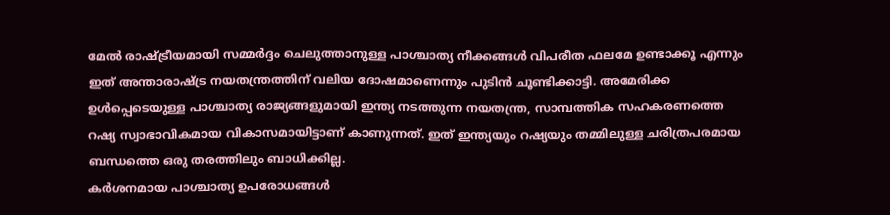മേൽ രാഷ്ട്രീയമായി സമ്മർദ്ദം ചെലുത്താനുള്ള പാശ്ചാത്യ നീക്കങ്ങൾ വിപരീത ഫലമേ ഉണ്ടാക്കൂ എന്നും ഇത് അന്താരാഷ്ട്ര നയതന്ത്രത്തിന് വലിയ ദോഷമാണെന്നും പുടിൻ ചൂണ്ടിക്കാട്ടി. അമേരിക്ക ഉൾപ്പെടെയുള്ള പാശ്ചാത്യ രാജ്യങ്ങളുമായി ഇന്ത്യ നടത്തുന്ന നയതന്ത്ര, സാമ്പത്തിക സഹകരണത്തെ റഷ്യ സ്വാഭാവികമായ വികാസമായിട്ടാണ് കാണുന്നത്. ഇത് ഇന്ത്യയും റഷ്യയും തമ്മിലുള്ള ചരിത്രപരമായ ബന്ധത്തെ ഒരു തരത്തിലും ബാധിക്കില്ല.
കർശനമായ പാശ്ചാത്യ ഉപരോധങ്ങൾ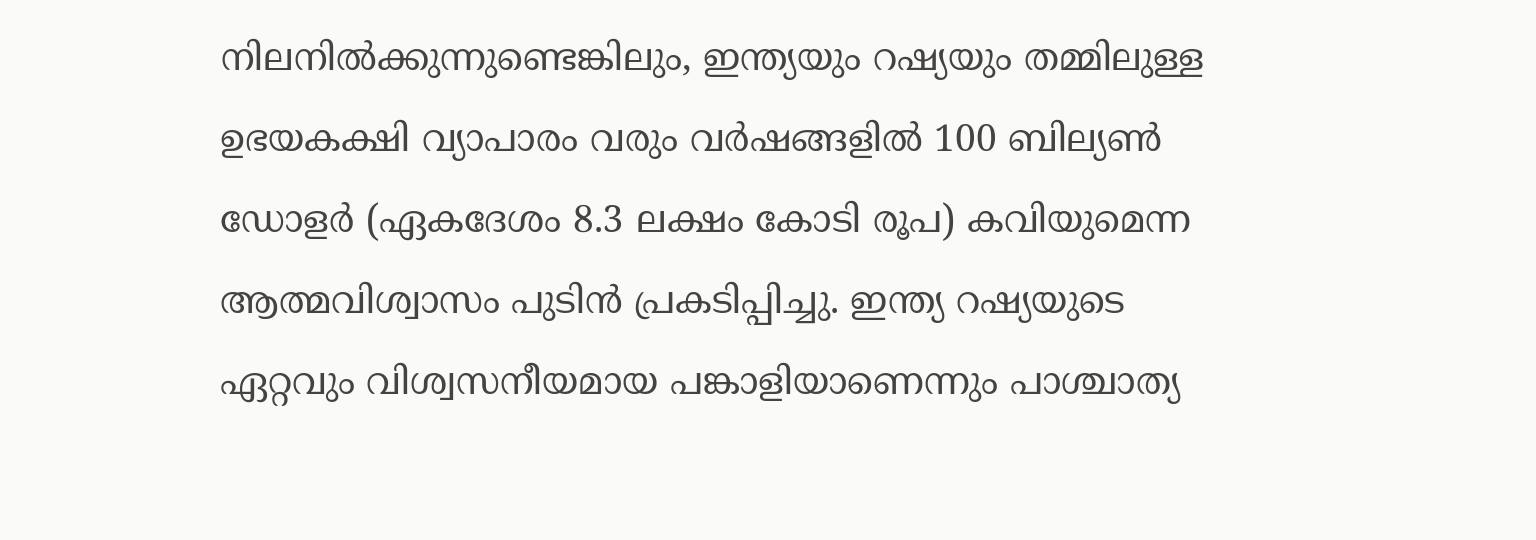നിലനിൽക്കുന്നുണ്ടെങ്കിലും, ഇന്ത്യയും റഷ്യയും തമ്മിലുള്ള ഉഭയകക്ഷി വ്യാപാരം വരും വർഷങ്ങളിൽ 100 ബില്യൺ ഡോളർ (ഏകദേശം 8.3 ലക്ഷം കോടി രൂപ) കവിയുമെന്ന ആത്മവിശ്വാസം പുടിൻ പ്രകടിപ്പിച്ചു. ഇന്ത്യ റഷ്യയുടെ ഏറ്റവും വിശ്വസനീയമായ പങ്കാളിയാണെന്നും പാശ്ചാത്യ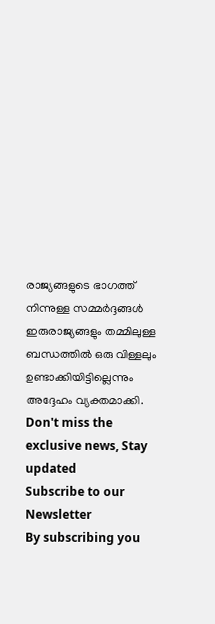രാജ്യങ്ങളുടെ ഭാഗത്ത് നിന്നുള്ള സമ്മർദ്ദങ്ങൾ ഇരുരാജ്യങ്ങളും തമ്മിലുള്ള ബന്ധത്തിൽ ഒരു വിള്ളലും ഉണ്ടാക്കിയിട്ടില്ലെന്നും അദ്ദേഹം വ്യക്തമാക്കി.
Don't miss the exclusive news, Stay updated
Subscribe to our Newsletter
By subscribing you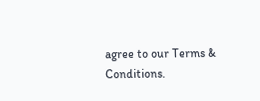agree to our Terms & Conditions.